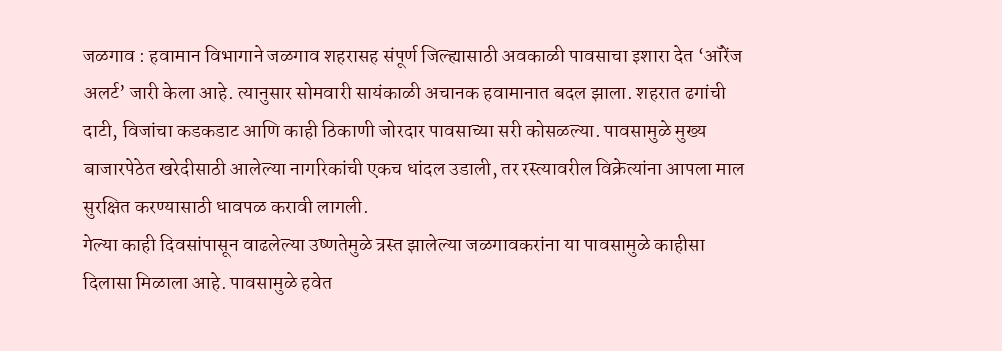जळगाव : हवामान विभागाने जळगाव शहरासह संपूर्ण जिल्ह्यासाठी अवकाळी पावसाचा इशारा देत ‘ऑरेंज अलर्ट’ जारी केला आहे. त्यानुसार सोमवारी सायंकाळी अचानक हवामानात बदल झाला. शहरात ढगांची दाटी, विजांचा कडकडाट आणि काही ठिकाणी जोरदार पावसाच्या सरी कोसळल्या. पावसामुळे मुख्य बाजारपेठेत खरेदीसाठी आलेल्या नागरिकांची एकच धांदल उडाली, तर रस्त्यावरील विक्रेत्यांना आपला माल सुरक्षित करण्यासाठी धावपळ करावी लागली.
गेल्या काही दिवसांपासून वाढलेल्या उष्णतेमुळे त्रस्त झालेल्या जळगावकरांना या पावसामुळे काहीसा दिलासा मिळाला आहे. पावसामुळे हवेत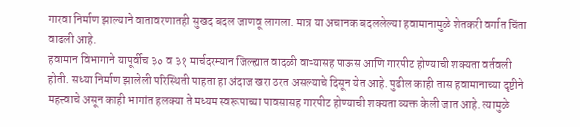गारवा निर्माण झाल्याने वातावरणातही सुखद बदल जाणवू लागला. मात्र या अचानक बदललेल्या हवामानामुळे शेतकरी वर्गात चिंता वाढली आहे.
हवामान विभागाने यापूर्वीच ३० व ३१ मार्चदरम्यान जिल्ह्यात वादळी वाऱ्यासह पाऊस आणि गारपीट होण्याची शक्यता वर्तवली होती. सध्या निर्माण झालेली परिस्थिती पाहता हा अंदाज खरा ठरत असल्याचे दिसून येत आहे. पुढील काही तास हवामानाच्या दृष्टीने महत्त्वाचे असून काही भागांत हलक्या ते मध्यम स्वरूपाच्या पावसासह गारपीट होण्याची शक्यता व्यक्त केली जात आहे. त्यामुळे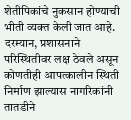शेतीपिकांचे नुकसान होण्याची भीती व्यक्त केली जात आहे.
दरम्यान, प्रशासनाने परिस्थितीवर लक्ष ठेवले असून कोणतीही आपत्कालीन स्थिती निर्माण झाल्यास नागरिकांनी तातडीने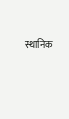स्थानिक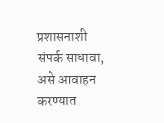प्रशासनाशी संपर्क साधावा, असे आवाहन करण्यात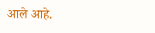आले आहे.